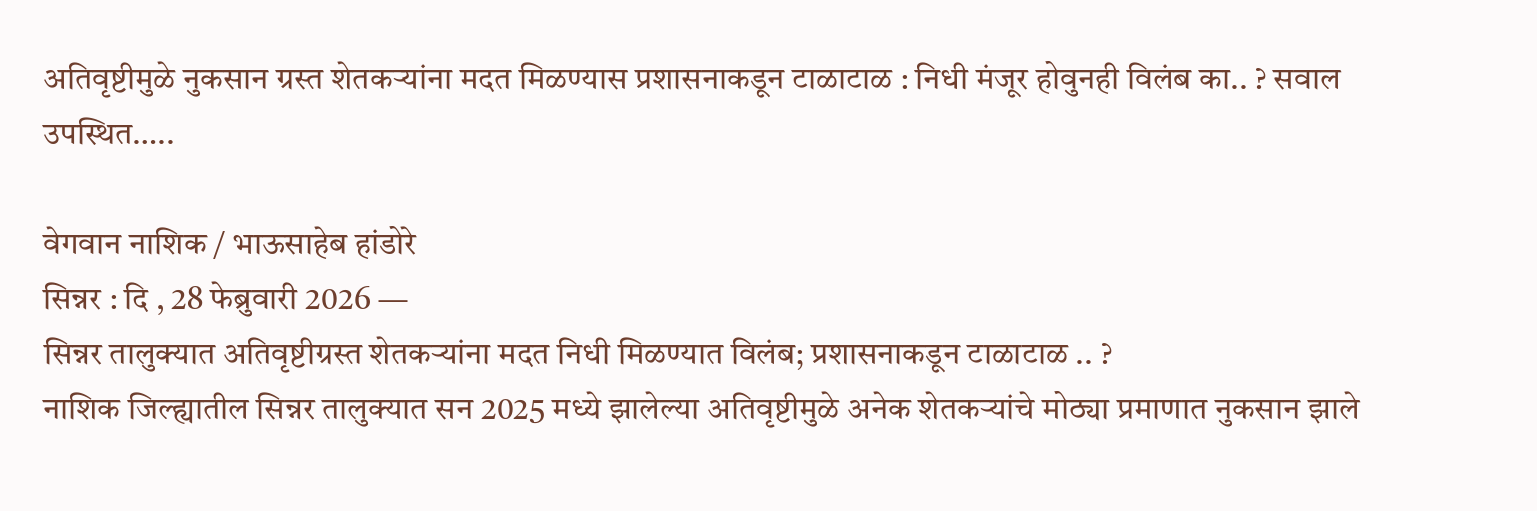अतिवृष्टीमुळे नुकसान ग्रस्त शेतकऱ्यांना मदत मिळण्यास प्रशासनाकडून टाळाटाळ : निधी मंजूर होवुनही विलंब का.. ? सवाल उपस्थित…..

वेगवान नाशिक / भाऊसाहेब हांडोरे
सिन्नर : दि , 28 फेब्रुवारी 2026 —
सिन्नर तालुक्यात अतिवृष्टीग्रस्त शेतकऱ्यांना मदत निधी मिळण्यात विलंब; प्रशासनाकडून टाळाटाळ .. ?
नाशिक जिल्ह्यातील सिन्नर तालुक्यात सन 2025 मध्ये झालेल्या अतिवृष्टीमुळे अनेक शेतकऱ्यांचे मोठ्या प्रमाणात नुकसान झाले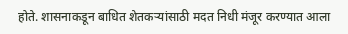होते. शासनाकडून बाधित शेतकऱ्यांसाठी मदत निधी मंजूर करण्यात आला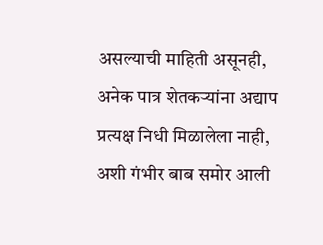असल्याची माहिती असूनही, अनेक पात्र शेतकऱ्यांना अद्याप प्रत्यक्ष निधी मिळालेला नाही, अशी गंभीर बाब समोर आली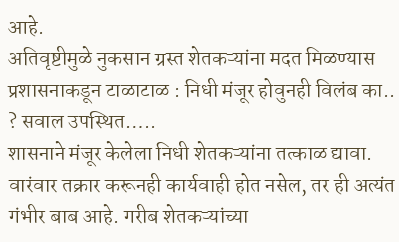आहे.
अतिवृष्टीमुळे नुकसान ग्रस्त शेतकऱ्यांना मदत मिळण्यास प्रशासनाकडून टाळाटाळ : निधी मंजूर होवुनही विलंब का.. ? सवाल उपस्थित…..
शासनाने मंजूर केलेला निधी शेतकऱ्यांना तत्काळ द्यावा. वारंवार तक्रार करूनही कार्यवाही होत नसेल, तर ही अत्यंत गंभीर बाब आहे. गरीब शेतकऱ्यांच्या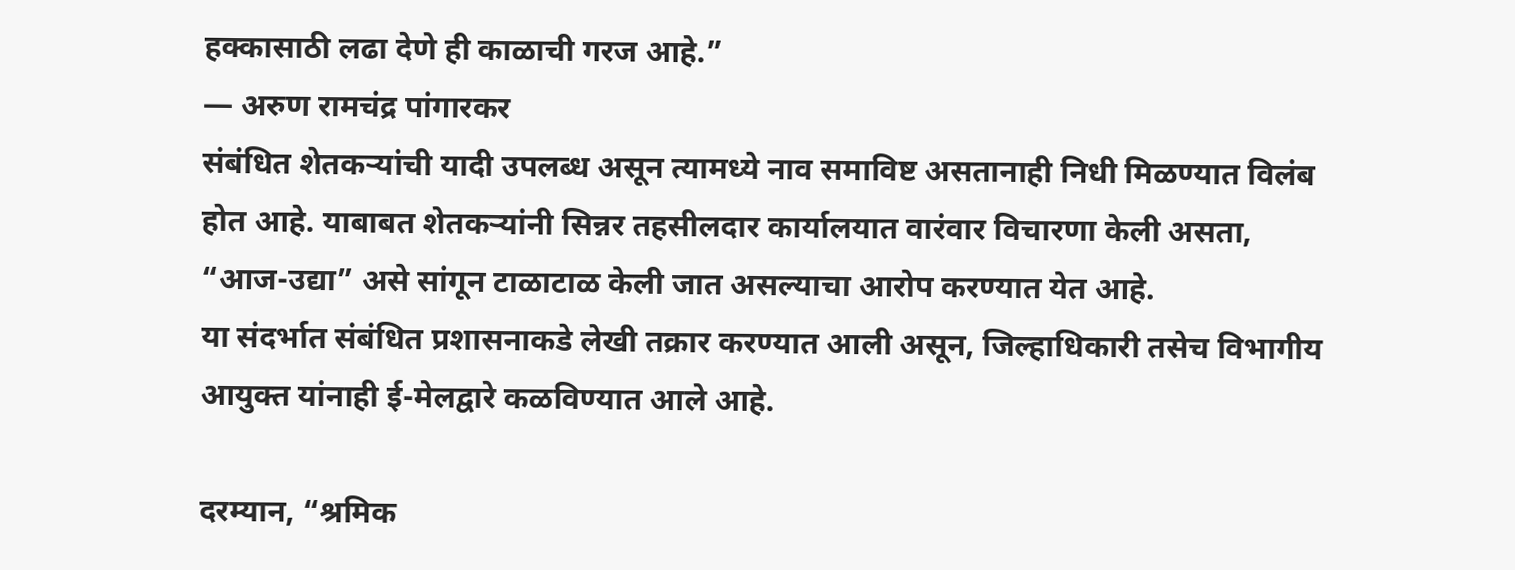हक्कासाठी लढा देणे ही काळाची गरज आहे.”
— अरुण रामचंद्र पांगारकर
संबंधित शेतकऱ्यांची यादी उपलब्ध असून त्यामध्ये नाव समाविष्ट असतानाही निधी मिळण्यात विलंब होत आहे. याबाबत शेतकऱ्यांनी सिन्नर तहसीलदार कार्यालयात वारंवार विचारणा केली असता, “आज-उद्या” असे सांगून टाळाटाळ केली जात असल्याचा आरोप करण्यात येत आहे.
या संदर्भात संबंधित प्रशासनाकडे लेखी तक्रार करण्यात आली असून, जिल्हाधिकारी तसेच विभागीय आयुक्त यांनाही ई-मेलद्वारे कळविण्यात आले आहे.

दरम्यान, “श्रमिक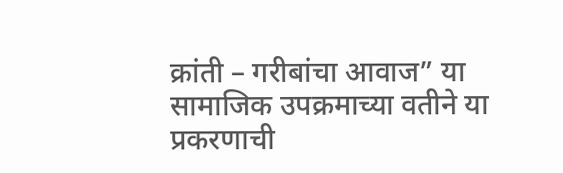क्रांती – गरीबांचा आवाज” या सामाजिक उपक्रमाच्या वतीने या प्रकरणाची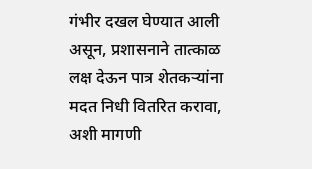गंभीर दखल घेण्यात आली असून, प्रशासनाने तात्काळ लक्ष देऊन पात्र शेतकऱ्यांना मदत निधी वितरित करावा, अशी मागणी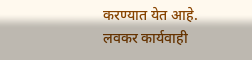करण्यात येत आहे.
लवकर कार्यवाही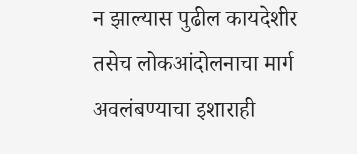न झाल्यास पुढील कायदेशीर तसेच लोकआंदोलनाचा मार्ग अवलंबण्याचा इशाराही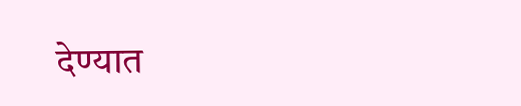देण्यात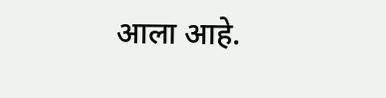आला आहे.